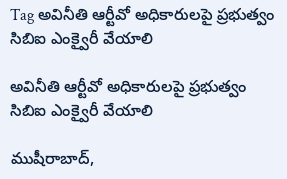Tag అవినీతి ఆర్టీవో అధికారులపై ప్రభుత్వం సిబిఐ ఎంక్వైరీ వేయాలి

అవినీతి ఆర్టీవో అధికారులపై ప్రభుత్వం సిబిఐ ఎంక్వైరీ వేయాలి

ముషీరాబాద్,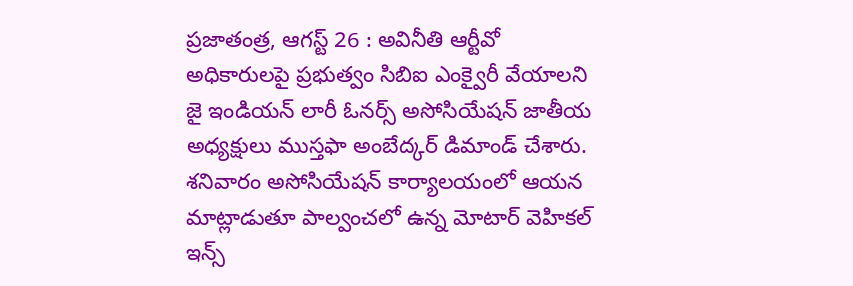ప్రజాతంత్ర, ఆగస్ట్ 26 : అవినీతి ఆర్టీవో అధికారులపై ప్రభుత్వం సిబిఐ ఎంక్వైరీ వేయాలని జై ఇండియన్ లారీ ఓనర్స్ అసోసియేషన్ జాతీయ అధ్యక్షులు ముస్తఫా అంబేద్కర్ డిమాండ్ చేశారు. శనివారం అసోసియేషన్ కార్యాలయంలో ఆయన మాట్లాడుతూ పాల్వంచలో ఉన్న మోటార్ వెహికల్ ఇన్స్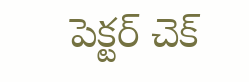పెక్టర్ చెక్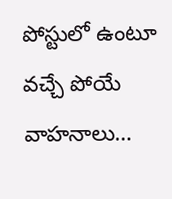పోస్టులో ఉంటూ వచ్చే పోయే వాహనాలు…